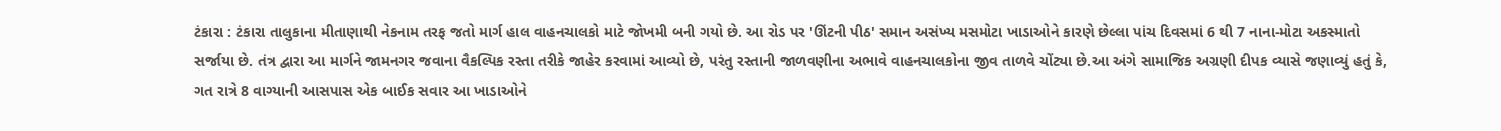ટંકારા : ટંકારા તાલુકાના મીતાણાથી નેકનામ તરફ જતો માર્ગ હાલ વાહનચાલકો માટે જોખમી બની ગયો છે. આ રોડ પર 'ઊંટની પીઠ' સમાન અસંખ્ય મસમોટા ખાડાઓને કારણે છેલ્લા પાંચ દિવસમાં 6 થી 7 નાના-મોટા અકસ્માતો સર્જાયા છે. તંત્ર દ્વારા આ માર્ગને જામનગર જવાના વૈકલ્પિક રસ્તા તરીકે જાહેર કરવામાં આવ્યો છે, પરંતુ રસ્તાની જાળવણીના અભાવે વાહનચાલકોના જીવ તાળવે ચોંટ્યા છે.આ અંગે સામાજિક અગ્રણી દીપક વ્યાસે જણાવ્યું હતું કે, ગત રાત્રે 8 વાગ્યાની આસપાસ એક બાઈક સવાર આ ખાડાઓને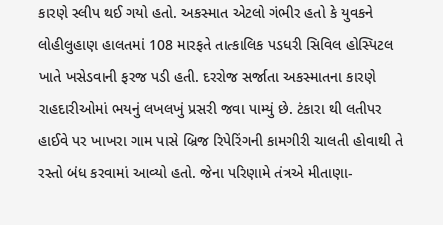કારણે સ્લીપ થઈ ગયો હતો. અકસ્માત એટલો ગંભીર હતો કે યુવકને લોહીલુહાણ હાલતમાં 108 મારફતે તાત્કાલિક પડધરી સિવિલ હોસ્પિટલ ખાતે ખસેડવાની ફરજ પડી હતી. દરરોજ સર્જાતા અકસ્માતના કારણે રાહદારીઓમાં ભયનું લખલખું પ્રસરી જવા પામ્યું છે. ટંકારા થી લતીપર હાઈવે પર ખાખરા ગામ પાસે બ્રિજ રિપેરિંગની કામગીરી ચાલતી હોવાથી તે રસ્તો બંધ કરવામાં આવ્યો હતો. જેના પરિણામે તંત્રએ મીતાણા-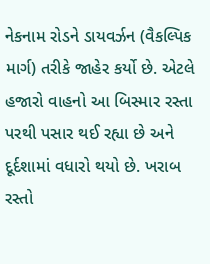નેકનામ રોડને ડાયવર્ઝન (વૈકલ્પિક માર્ગ) તરીકે જાહેર કર્યો છે. એટલે હજારો વાહનો આ બિસ્માર રસ્તા પરથી પસાર થઈ રહ્યા છે અને દૂર્દશામાં વધારો થયો છે. ખરાબ રસ્તો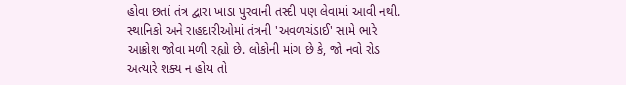હોવા છતાં તંત્ર દ્વારા ખાડા પુરવાની તસ્દી પણ લેવામાં આવી નથી. સ્થાનિકો અને રાહદારીઓમાં તંત્રની 'અવળચંડાઈ' સામે ભારે આક્રોશ જોવા મળી રહ્યો છે. લોકોની માંગ છે કે, જો નવો રોડ અત્યારે શક્ય ન હોય તો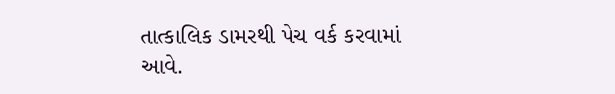તાત્કાલિક ડામરથી પેચ વર્ક કરવામાં આવે.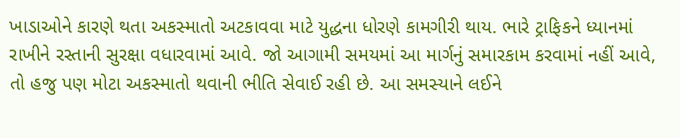ખાડાઓને કારણે થતા અકસ્માતો અટકાવવા માટે યુદ્ધના ધોરણે કામગીરી થાય. ભારે ટ્રાફિકને ધ્યાનમાં રાખીને રસ્તાની સુરક્ષા વધારવામાં આવે. જો આગામી સમયમાં આ માર્ગનું સમારકામ કરવામાં નહીં આવે, તો હજુ પણ મોટા અકસ્માતો થવાની ભીતિ સેવાઈ રહી છે. આ સમસ્યાને લઈને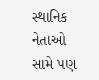સ્થાનિક નેતાઓ સામે પણ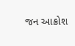જન આક્રોશ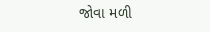જોવા મળી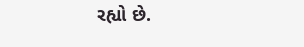રહ્યો છે.